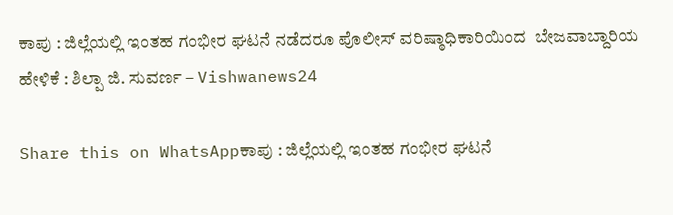ಕಾಪು : ಜಿಲ್ಲೆಯಲ್ಲಿ ಇಂತಹ ಗಂಭೀರ ಘಟನೆ ನಡೆದರೂ ಪೊಲೀಸ್ ವರಿಷ್ಠಾಧಿಕಾರಿಯಿಂದ  ಬೇಜವಾಬ್ದಾರಿಯ ಹೇಳಿಕೆ : ಶಿಲ್ಪಾ ಜಿ. ಸುವರ್ಣ – Vishwanews24

Share this on WhatsAppಕಾಪು : ಜಿಲ್ಲೆಯಲ್ಲಿ ಇಂತಹ ಗಂಭೀರ ಘಟನೆ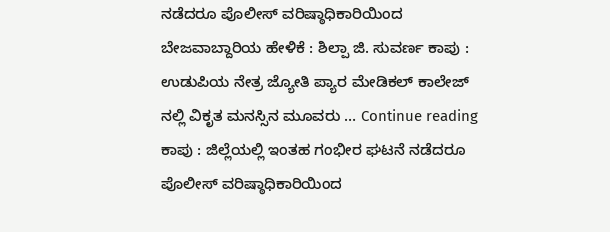ನಡೆದರೂ ಪೊಲೀಸ್ ವರಿಷ್ಠಾಧಿಕಾರಿಯಿಂದ  ಬೇಜವಾಬ್ದಾರಿಯ ಹೇಳಿಕೆ : ಶಿಲ್ಪಾ ಜಿ. ಸುವರ್ಣ ಕಾಪು : ಉಡುಪಿಯ ನೇತ್ರ ಜ್ಯೋತಿ ಪ್ಯಾರ ಮೇಡಿಕಲ್ ಕಾಲೇಜ್ ನಲ್ಲಿ ವಿಕೃತ ಮನಸ್ಸಿನ ಮೂವರು … Continue reading ಕಾಪು : ಜಿಲ್ಲೆಯಲ್ಲಿ ಇಂತಹ ಗಂಭೀರ ಘಟನೆ ನಡೆದರೂ ಪೊಲೀಸ್ ವರಿಷ್ಠಾಧಿಕಾರಿಯಿಂದ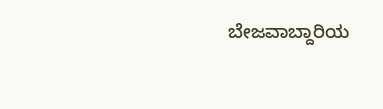ಬೇಜವಾಬ್ದಾರಿಯ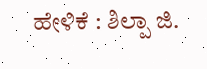ಹೇಳಿಕೆ : ಶಿಲ್ಪಾ ಜಿ.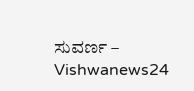ಸುವರ್ಣ – Vishwanews24